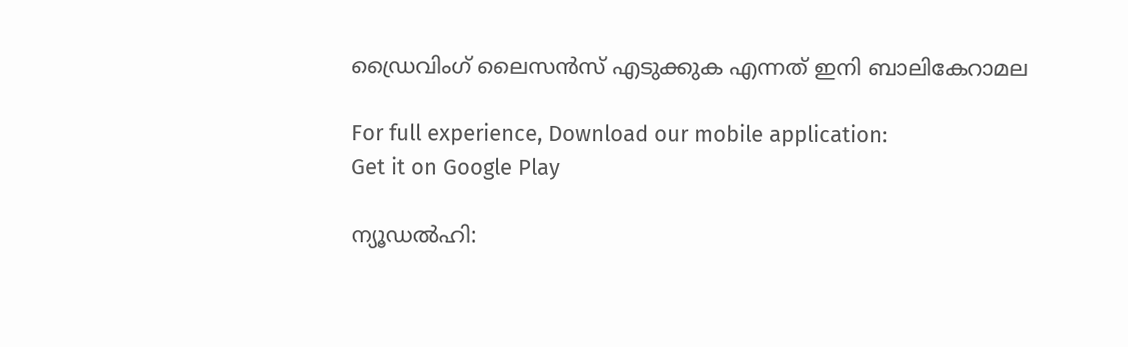ഡ്രൈവിംഗ് ലൈസന്‍സ് എടുക്കുക എന്നത് ഇനി ബാലികേറാമല

For full experience, Download our mobile application:
Get it on Google Play

ന്യൂഡല്‍ഹി: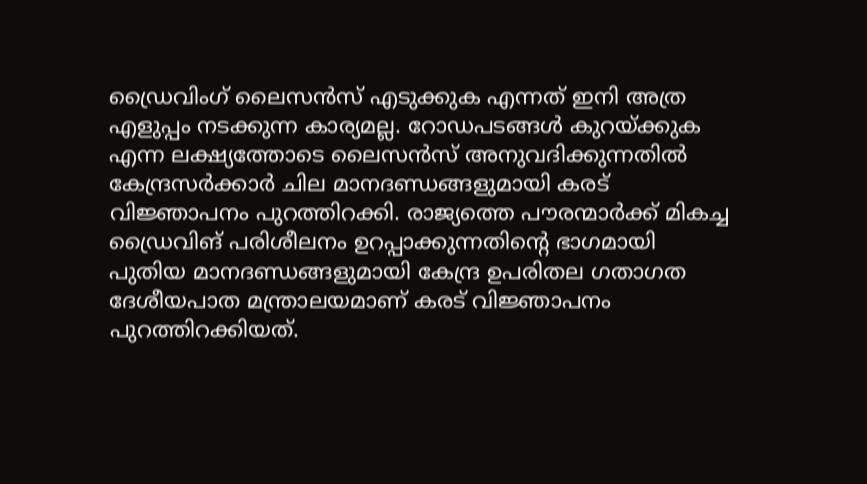ഡ്രൈവിംഗ് ലൈസന്‍സ് എടുക്കുക എന്നത് ഇനി അത്ര എളുപ്പം നടക്കുന്ന കാര്യമല്ല. റോഡപടങ്ങള്‍ കുറയ്ക്കുക എന്ന ലക്ഷ്യത്തോടെ ലൈസന്‍സ് അനുവദിക്കുന്നതില്‍ കേന്ദ്രസര്‍ക്കാര്‍ ചില മാനദണ്ഡങ്ങളുമായി കരട് വിജ്ഞാപനം പുറത്തിറക്കി. രാജ്യത്തെ പൗരന്മാര്‍ക്ക് മികച്ച ഡ്രൈവിങ് പരിശീലനം ഉറപ്പാക്കുന്നതിന്റെ ഭാഗമായി പുതിയ മാനദണ്ഡങ്ങളുമായി കേന്ദ്ര ഉപരിതല ഗതാഗത ദേശീയപാത മന്ത്രാലയമാണ് കരട് വിജ്ഞാപനം പുറത്തിറക്കിയത്.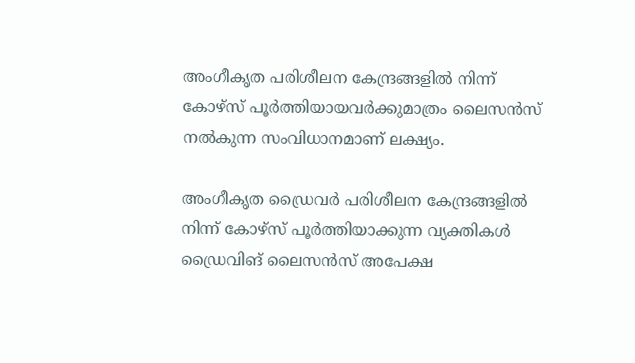അംഗീകൃത പരിശീലന കേന്ദ്രങ്ങളില്‍ നിന്ന് കോഴ്‌സ് പൂര്‍ത്തിയായവര്‍ക്കുമാത്രം ലൈസന്‍സ് നല്‍കുന്ന സംവിധാനമാണ് ലക്ഷ്യം.

അംഗീകൃത ഡ്രൈവര്‍ പരിശീലന കേന്ദ്രങ്ങളില്‍ നിന്ന് കോഴ്‌സ് പൂര്‍ത്തിയാക്കുന്ന വ്യക്തികള്‍ ഡ്രൈവിങ് ലൈസന്‍സ് അപേക്ഷ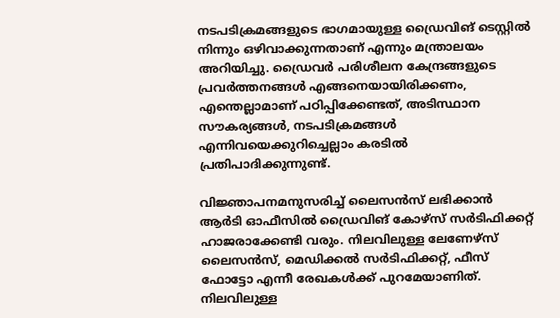നടപടിക്രമങ്ങളുടെ ഭാഗമായുള്ള ഡ്രൈവിങ് ടെസ്റ്റില്‍ നിന്നും ഒഴിവാക്കുന്നതാണ് എന്നും മന്ത്രാലയം അറിയിച്ചു. ഡ്രൈവര്‍ പരിശീലന കേന്ദ്രങ്ങളുടെ പ്രവര്‍ത്തനങ്ങള്‍ എങ്ങനെയായിരിക്കണം, എന്തെല്ലാമാണ് പഠിപ്പിക്കേണ്ടത്, അടിസ്ഥാന സൗകര്യങ്ങള്‍, നടപടിക്രമങ്ങള്‍ എന്നിവയെക്കുറിച്ചെല്ലാം കരടില്‍ പ്രതിപാദിക്കുന്നുണ്ട്.

വിജ്ഞാപനമനുസരിച്ച്‌ ലൈസന്‍സ് ലഭിക്കാന്‍ ആര്‍ടി ഓഫീസില്‍ ഡ്രൈവിങ് കോഴ്‌സ് സര്‍ടിഫിക്കറ്റ് ഹാജരാക്കേണ്ടി വരും. നിലവിലുള്ള ലേണേഴ്‌സ് ലൈസന്‍സ്, മെഡിക്കല്‍ സര്‍ടിഫിക്കറ്റ്, ഫീസ് ഫോട്ടോ എന്നീ രേഖകള്‍ക്ക് പുറമേയാണിത്. നിലവിലുള്ള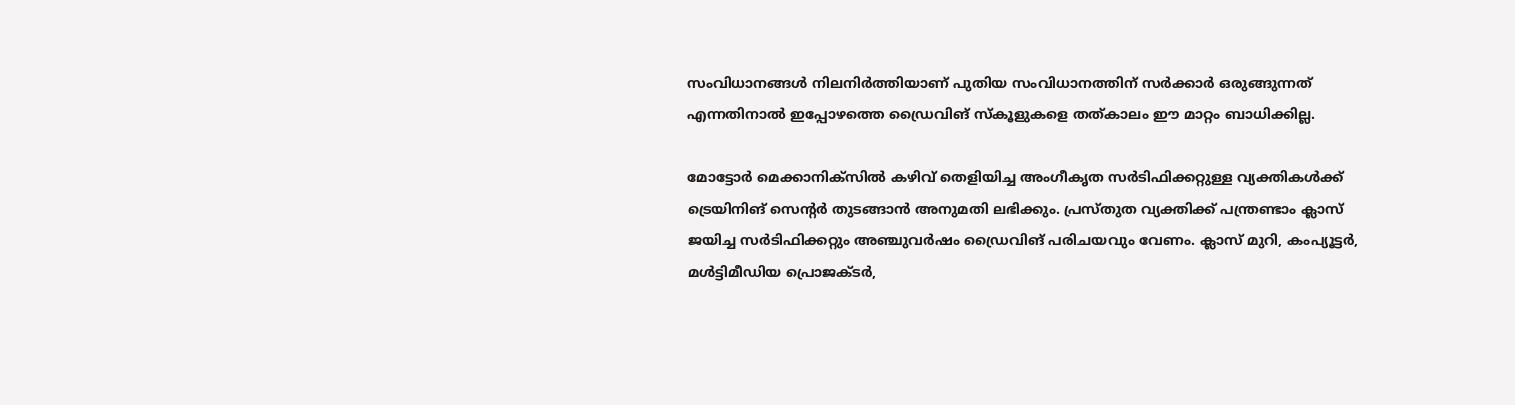സംവിധാനങ്ങള്‍ നിലനിര്‍ത്തിയാണ് പുതിയ സംവിധാനത്തിന് സര്‍ക്കാര്‍ ഒരുങ്ങുന്നത് എന്നതിനാല്‍ ഇപ്പോഴത്തെ ഡ്രൈവിങ് സ്‌കൂളുകളെ തത്കാലം ഈ മാറ്റം ബാധിക്കില്ല.

മോട്ടോര്‍ മെക്കാനിക്‌സില്‍ കഴിവ് തെളിയിച്ച അംഗീകൃത സര്‍ടിഫിക്കറ്റുള്ള വ്യക്തികള്‍ക്ക് ട്രെയിനിങ് സെന്റര്‍ തുടങ്ങാന്‍ അനുമതി ലഭിക്കും. പ്രസ്തുത വ്യക്തിക്ക് പന്ത്രണ്ടാം ക്ലാസ് ജയിച്ച സര്‍ടിഫിക്കറ്റും അഞ്ചുവര്‍ഷം ഡ്രൈവിങ് പരിചയവും വേണം. ക്ലാസ് മുറി, കംപ്യൂട്ടര്‍, മള്‍ട്ടിമീഡിയ പ്രൊജക്ടര്‍,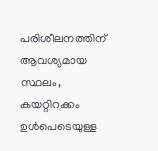പരിശീലനത്തിന് ആവശ്യമായ സ്ഥലം, കയറ്റിറക്കം ഉള്‍പെടെയുള്ള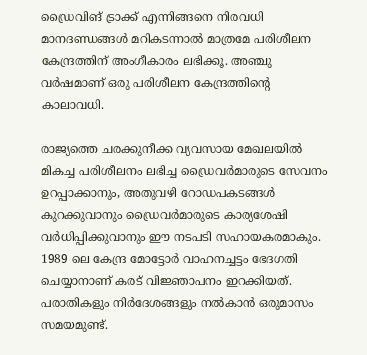ഡ്രൈവിങ് ട്രാക്ക് എന്നിങ്ങനെ നിരവധി മാനദണ്ഡങ്ങള്‍ മറികടന്നാല്‍ മാത്രമേ പരിശീലന കേന്ദ്രത്തിന് അംഗീകാരം ലഭിക്കൂ. അഞ്ചു വര്‍ഷമാണ് ഒരു പരിശീലന കേന്ദ്രത്തിന്റെ കാലാവധി.

രാജ്യത്തെ ചരക്കുനീക്ക വ്യവസായ മേഖലയില്‍ മികച്ച പരിശീലനം ലഭിച്ച ഡ്രൈവര്‍മാരുടെ സേവനം ഉറപ്പാക്കാനും, അതുവഴി റോഡപകടങ്ങള്‍ കുറക്കുവാനും ഡ്രൈവര്‍മാരുടെ കാര്യശേഷി വര്‍ധിപ്പിക്കുവാനും ഈ നടപടി സഹായകരമാകും. 1989 ലെ കേന്ദ്ര മോട്ടോര്‍ വാഹനച്ചട്ടം ഭേദഗതി ചെയ്യാനാണ് കരട് വിജ്ഞാപനം ഇറക്കിയത്. പരാതികളും നിര്‍ദേശങ്ങളും നല്‍കാന്‍ ഒരുമാസം സമയമുണ്ട്.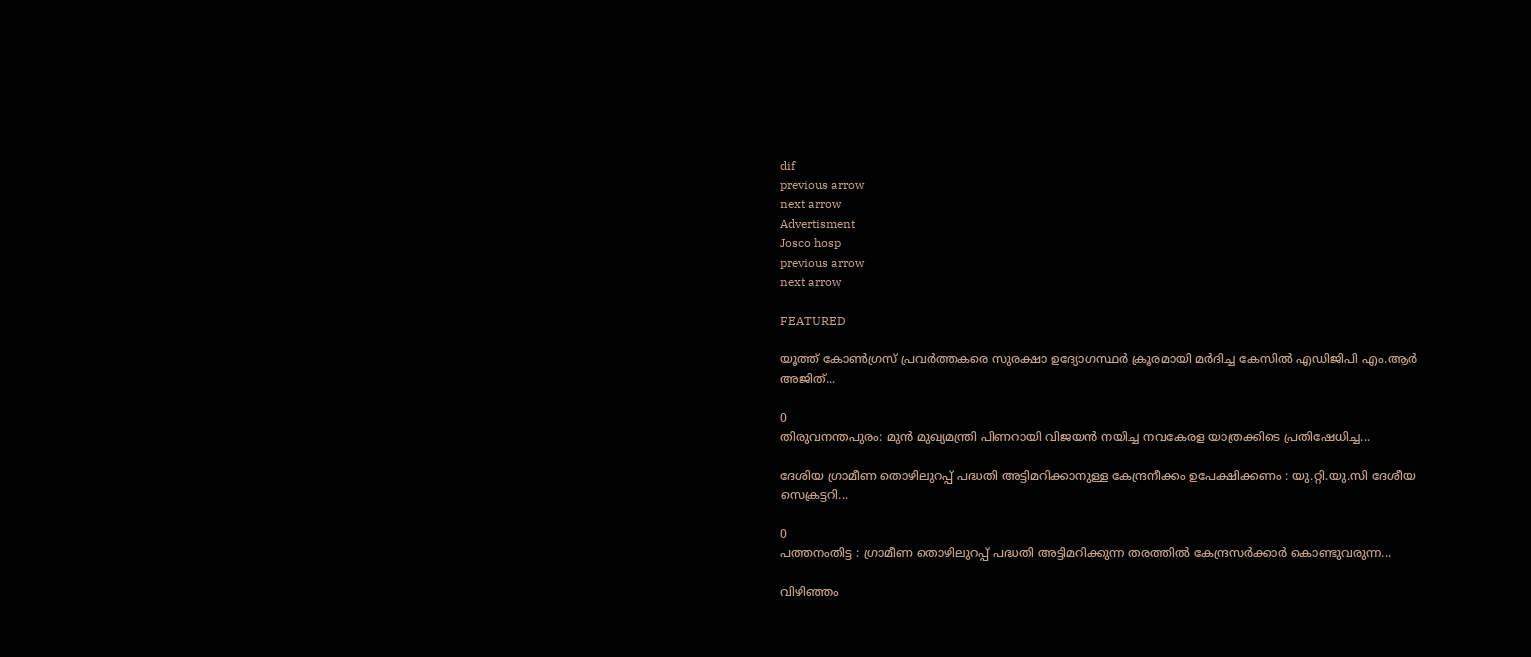dif
previous arrow
next arrow
Advertisment
Josco hosp
previous arrow
next arrow

FEATURED

യൂത്ത് കോണ്‍ഗ്രസ് പ്രവര്‍ത്തകരെ സുരക്ഷാ ഉദ്യോഗസ്ഥര്‍ ക്രൂരമായി മര്‍ദിച്ച കേസില്‍ എഡിജിപി എം.ആര്‍ അജിത്...

0
തിരുവനന്തപുരം: മുന്‍ മുഖ്യമന്ത്രി പിണറായി വിജയന്‍ നയിച്ച നവകേരള യാത്രക്കിടെ പ്രതിഷേധിച്ച...

ദേശിയ ഗ്രാമീണ തൊഴിലുറപ്പ് പദ്ധതി അട്ടിമറിക്കാനുള്ള കേന്ദ്രനീക്കം ഉപേക്ഷിക്കണം : യു.റ്റി.യു.സി ദേശീയ സെക്രട്ടറി...

0
പത്തനംതിട്ട : ഗ്രാമീണ തൊഴിലുറപ്പ് പദ്ധതി അട്ടിമറിക്കുന്ന തരത്തിൽ കേന്ദ്രസർക്കാർ കൊണ്ടുവരുന്ന...

വിഴിഞ്ഞം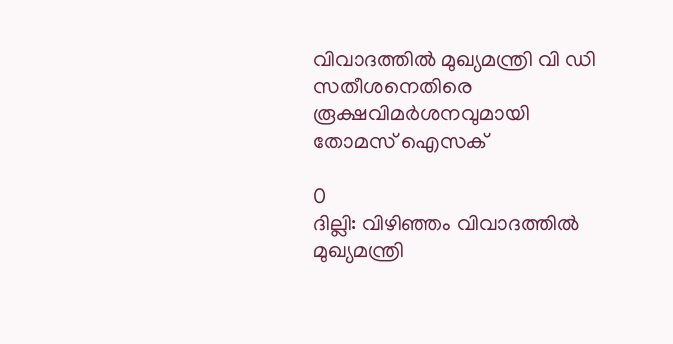വിവാദത്തിൽ മുഖ്യമന്ത്രി വി ഡി സതീശനെതിരെ രൂക്ഷവിമർശനവുമായി തോമസ് ഐസക്

0
ദില്ലി: വിഴിഞ്ഞം വിവാദത്തിൽ മുഖ്യമന്ത്രി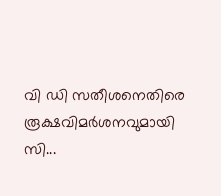വി ഡി സതീശനെതിരെ രൂക്ഷവിമർശനവുമായി സി...